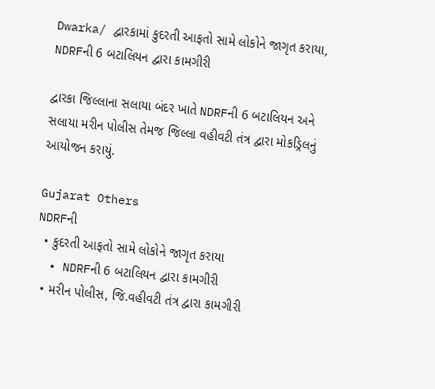Dwarka/ દ્વારકામાં કુદરતી આફતો સામે લોકોને જાગૃત કરાયા, NDRFની 6 બટાલિયન દ્વારા કામગીરી

દ્વારકા જિલ્લાના સલાયા બંદર ખાતે NDRFની 6 બટાલિયન અને સલાયા મરીન પોલીસ તેમજ જિલ્લા વહીવટી તંત્ર દ્વારા મોકડ્રિલનું આયોજન કરાયું.

Gujarat Others
NDRFની
  • કુદરતી આફતો સામે લોકોને જાગૃત કરાયા
  • NDRFની 6 બટાલિયન દ્વારા કામગીરી
  • મરીન પોલીસ, જિ.વહીવટી તંત્ર દ્વારા કામગીરી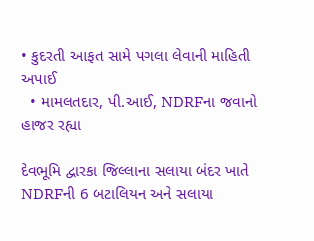• કુદરતી આફત સામે પગલા લેવાની માહિતી અપાઈ
  • મામલતદાર, પી.આઈ, NDRFના જવાનો હાજર રહ્યા

દેવભૂમિ દ્વારકા જિલ્લાના સલાયા બંદર ખાતે NDRFની 6 બટાલિયન અને સલાયા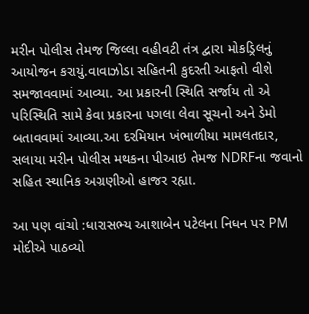મરીન પોલીસ તેમજ જિલ્લા વહીવટી તંત્ર દ્વારા મોકડ્રિલનું આયોજન કરાયું.વાવાઝોડા સહિતની કુદરતી આફતો વીશે સમજાવવામાં આવ્યા. આ પ્રકારની સ્થિતિ સર્જાય તો એ પરિસ્થિતિ સામે કેવા પ્રકારના પગલા લેવા સૂચનો અને ડેમો બતાવવામાં આવ્યા.આ દરમિયાન ખંભાળીયા મામલતદાર, સલાયા મરીન પોલીસ મથકના પીઆઇ તેમજ NDRFના જવાનો સહિત સ્થાનિક અગ્રણીઓ હાજર રહ્યા.

આ પણ વાંચો :ધારાસભ્ય આશાબેન પટેલના નિધન પર PM મોદીએ પાઠવ્યો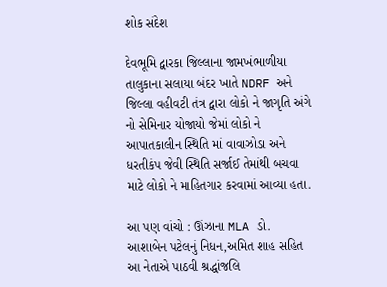શોક સંદેશ

દેવભૂમિ દ્વારકા જિલ્લાના જામખંભાળીયા તાલુકાના સલાયા બંદર ખાતે NDRF અને જિલ્લા વહીવટી તંત્ર દ્વારા લોકો ને જાગૃતિ અંગે નો સેમિનાર યોજાયો જેમાં લોકો ને આપાતકાલીન સ્થિતિ માં વાવાઝોડા અને ધરતીકંપ જેવી સ્થિતિ સર્જાઈ તેમાંથી બચવા માટે લોકો ને માહિતગાર કરવામાં આવ્યા હતા.

આ પણ વાંચો : ઊંઝાના MLA ડો. આશાબેન પટેલનું નિધન,અમિત શાહ સહિત આ નેતાએ પાઠવી શ્રદ્ધાંજલિ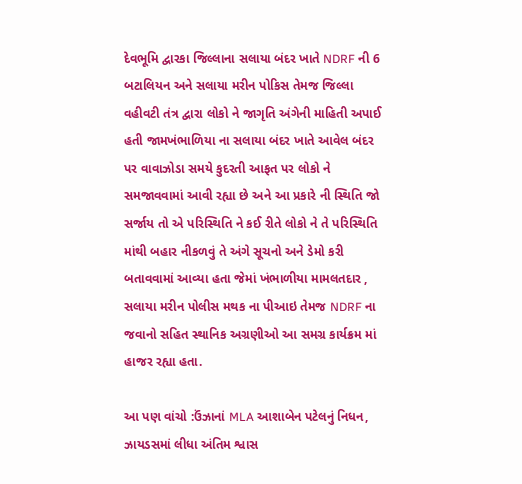દેવભૂમિ દ્વારકા જિલ્લાના સલાયા બંદર ખાતે NDRF ની 6 બટાલિયન અને સલાયા મરીન પોકિસ તેમજ જિલ્લા વહીવટી તંત્ર દ્વારા લોકો ને જાગૃતિ અંગેની માહિતી અપાઈ હતી જામખંભાળિયા ના સલાયા બંદર ખાતે આવેલ બંદર પર વાવાઝોડા સમયે કુદરતી આફત પર લોકો ને સમજાવવામાં આવી રહ્યા છે અને આ પ્રકારે ની સ્થિતિ જો સર્જાય તો એ પરિસ્થિતિ ને કઈ રીતે લોકો ને તે પરિસ્થિતિ માંથી બહાર નીકળવું તે અંગે સૂચનો અને ડેમો કરી બતાવવામાં આવ્યા હતા જેમાં ખંભાળીયા મામલતદાર , સલાયા મરીન પોલીસ મથક ના પીઆઇ તેમજ NDRF ના જવાનો સહિત સ્થાનિક અગ્રણીઓ આ સમગ્ર કાર્યક્રમ માં હાજર રહ્યા હતા.

આ પણ વાંચો :ઉંઝાનાં MLA આશાબેન પટેલનું નિધન, ઝાયડસમાં લીધા અંતિમ શ્વાસ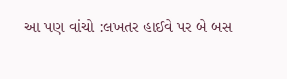આ પણ વાંચો :લખતર હાઈવે પર બે બસ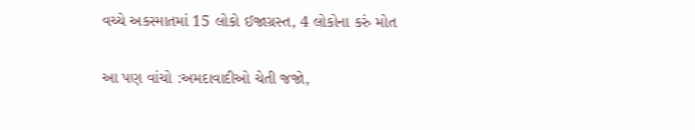વચ્ચે અકસ્માતમાં 15 લોકો ઈજાગ્રસ્ત, 4 લોકોના કરું મોત

આ પણ વાંચો :અમદાવાદીઓ ચેતી જજો,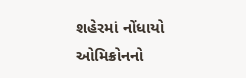શહેરમાં નોંધાયો ઓમિક્રોનનો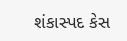શંકાસ્પદ કેસ